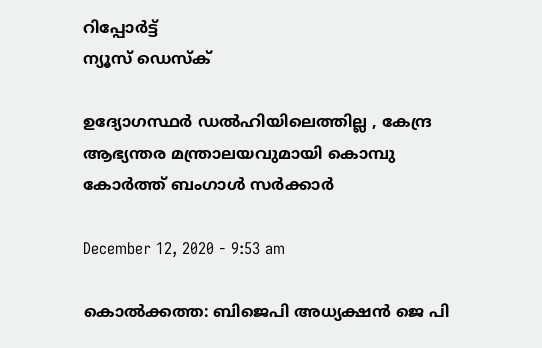റിപ്പോര്‍ട്ട്
ന്യൂസ് ഡെസ്ക്

ഉദ്യോഗസ്ഥർ ഡൽഹിയിലെത്തില്ല , കേന്ദ്ര ആഭ്യന്തര മന്ത്രാലയവുമായി കൊമ്പു കോർത്ത് ബംഗാൾ സർക്കാർ

December 12, 2020 - 9:53 am

കൊൽക്കത്ത: ബിജെപി അധ്യക്ഷൻ ജെ പി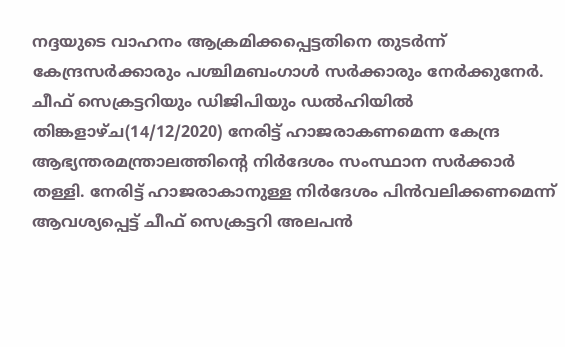നദ്ദയുടെ വാഹനം ആക്രമിക്കപ്പെട്ടതിനെ തുടർന്ന്‌ കേന്ദ്രസർക്കാരും പശ്ചിമബംഗാൾ സർക്കാരും നേർക്കുനേർ. ചീഫ്‌ സെക്രട്ടറിയും ഡിജിപിയും ഡൽഹിയിൽ തിങ്കളാഴ്‌ച(14/12/2020) നേരിട്ട്‌ ഹാജരാകണമെന്ന കേന്ദ്ര ആഭ്യന്തരമന്ത്രാലത്തിന്റെ നിർദേശം സംസ്ഥാന സർക്കാർ തള്ളി. നേരിട്ട്‌ ഹാജരാകാനുള്ള നിർദേശം പിൻവലിക്കണമെന്ന്‌‌ ആവശ്യപ്പെട്ട്‌‌ ചീഫ്‌ സെക്രട്ടറി അലപൻ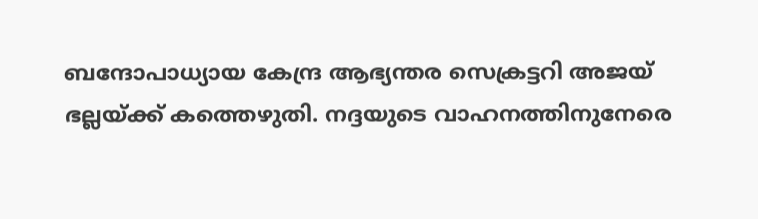ബന്ദോപാധ്യായ കേന്ദ്ര ആഭ്യന്തര സെക്രട്ടറി അജയ് ഭല്ലയ്ക്ക് കത്തെഴുതി. നദ്ദയുടെ വാഹനത്തിനുനേരെ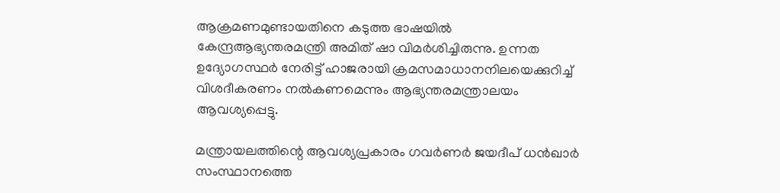ആക്രമണമുണ്ടായതിനെ കടുത്ത ഭാഷയിൽ കേന്ദ്രആഭ്യന്തരമന്ത്രി അമിത്‌ ഷാ വിമർശിച്ചിരുന്നു. ഉന്നത ഉദ്യോഗസ്ഥർ നേരിട്ട്‌ ഹാജരായി ക്രമസമാധാനനിലയെക്കുറിച്ച്‌ വിശദീകരണം നൽകണമെന്നും ആഭ്യന്തരമന്ത്രാലയം ആവശ്യപ്പെട്ടു.

മന്ത്രായലത്തിന്റെ ആവശ്യപ്രകാരം ഗവർണർ ജയദീപ്‌ ധൻഖാർ‌ സംസ്ഥാനത്തെ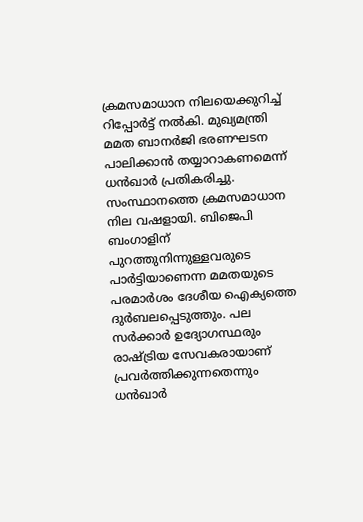ക്രമസമാധാന നിലയെക്കുറിച്ച്‌ റിപ്പോർട്ട്‌ നൽകി. മുഖ്യമന്ത്രി മമത ബാനർജി ഭരണഘടന പാലിക്കാൻ തയ്യാറാകണമെന്ന്‌ ധൻഖാർ പ്രതികരിച്ചു. സംസ്ഥാനത്തെ ക്രമസമാധാന നില വഷളായി‌. ബിജെപി ബംഗാളിന്‌ പുറത്തുനിന്നുള്ളവരുടെ പാർട്ടിയാണെന്ന മമതയുടെ പരമാർശം ദേശീയ ഐക്യത്തെ ദുർബലപ്പെടുത്തും‌. പല സർക്കാർ ഉദ്യോഗസ്ഥരും രാഷ്‌ട്രിയ സേവകരായാണ്‌ പ്രവർത്തിക്കുന്നതെന്നും ധൻഖാർ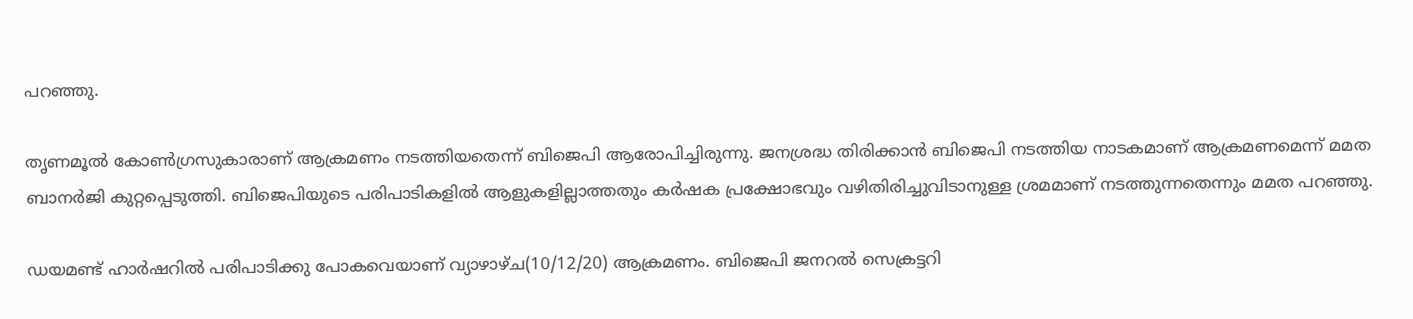പറഞ്ഞു.

തൃണമൂൽ കോൺഗ്രസുകാരാണ്‌ ആക്രമണം നടത്തിയതെന്ന്‌ ബിജെപി ആരോപിച്ചിരുന്നു. ജനശ്രദ്ധ തിരിക്കാൻ ബിജെപി നടത്തിയ നാടകമാണ്‌ ആക്രമണമെന്ന്‌ മമത ബാനർജി കുറ്റപ്പെടുത്തി. ബിജെപിയുടെ പരിപാടികളിൽ ആളുകളില്ലാത്തതും കർഷക പ്രക്ഷോഭവും വഴിതിരിച്ചുവിടാനുള്ള ശ്രമമാണ്‌ നടത്തുന്നതെന്നും മമത പറഞ്ഞു.

ഡയമണ്ട്‌ ഹാർഷറിൽ പരിപാടിക്കു പോകവെയാണ്‌ വ്യാഴാഴ്‌ച(10/12/20) ആക്രമണം. ബിജെപി ജനറൽ സെക്രട്ടറി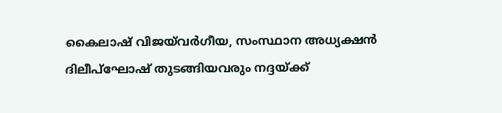കൈലാഷ്‌ വിജയ്‌വർഗീയ, സംസ്ഥാന അധ്യക്ഷൻ ദിലീപ്‌ഘോഷ്‌ തുടങ്ങിയവരും നദ്ദ‌യ്ക്ക്‌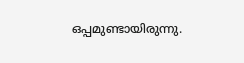ഒപ്പമുണ്ടായിരുന്നു.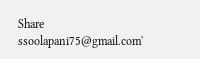Share
ssoolapani75@gmail.com'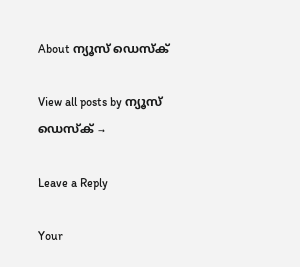About ന്യൂസ് ഡെസ്ക്

View all posts by ന്യൂസ് ഡെസ്ക് →

Leave a Reply

Your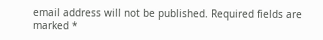email address will not be published. Required fields are marked *